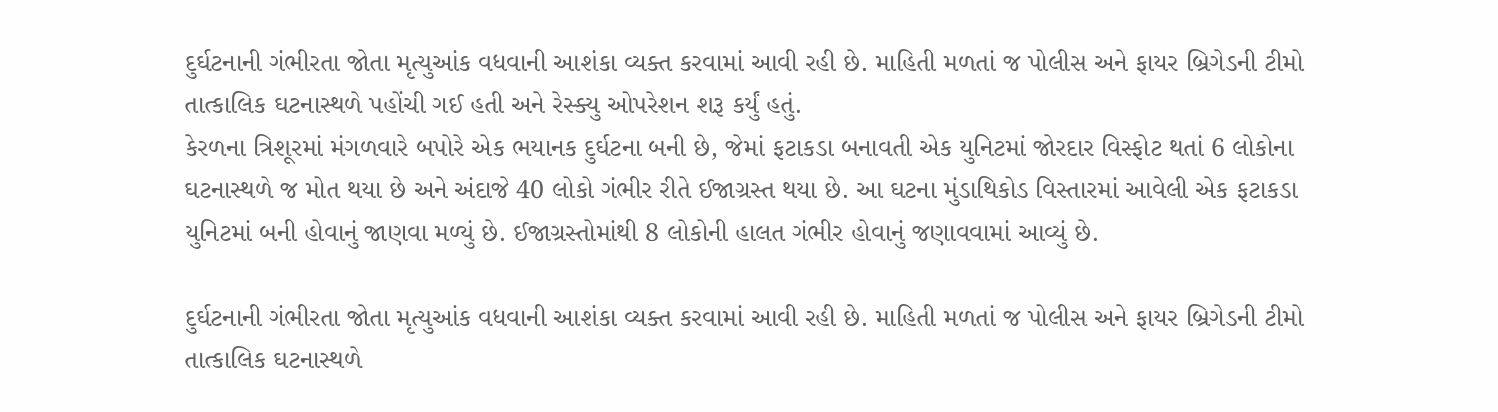દુર્ઘટનાની ગંભીરતા જોતા મૃત્યુઆંક વધવાની આશંકા વ્યક્ત કરવામાં આવી રહી છે. માહિતી મળતાં જ પોલીસ અને ફાયર બ્રિગેડની ટીમો તાત્કાલિક ઘટનાસ્થળે પહોંચી ગઈ હતી અને રેસ્ક્યુ ઓપરેશન શરૂ કર્યું હતું.
કેરળના ત્રિશૂરમાં મંગળવારે બપોરે એક ભયાનક દુર્ઘટના બની છે, જેમાં ફટાકડા બનાવતી એક યુનિટમાં જોરદાર વિસ્ફોટ થતાં 6 લોકોના ઘટનાસ્થળે જ મોત થયા છે અને અંદાજે 40 લોકો ગંભીર રીતે ઈજાગ્રસ્ત થયા છે. આ ઘટના મુંડાથિકોડ વિસ્તારમાં આવેલી એક ફટાકડા યુનિટમાં બની હોવાનું જાણવા મળ્યું છે. ઈજાગ્રસ્તોમાંથી 8 લોકોની હાલત ગંભીર હોવાનું જણાવવામાં આવ્યું છે.

દુર્ઘટનાની ગંભીરતા જોતા મૃત્યુઆંક વધવાની આશંકા વ્યક્ત કરવામાં આવી રહી છે. માહિતી મળતાં જ પોલીસ અને ફાયર બ્રિગેડની ટીમો તાત્કાલિક ઘટનાસ્થળે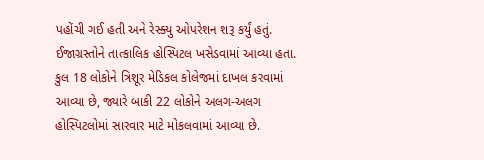પહોંચી ગઈ હતી અને રેસ્ક્યુ ઓપરેશન શરૂ કર્યું હતું. ઈજાગ્રસ્તોને તાત્કાલિક હોસ્પિટલ ખસેડવામાં આવ્યા હતા. કુલ 18 લોકોને ત્રિશૂર મેડિકલ કોલેજમાં દાખલ કરવામાં આવ્યા છે, જ્યારે બાકી 22 લોકોને અલગ-અલગ હોસ્પિટલોમાં સારવાર માટે મોકલવામાં આવ્યા છે.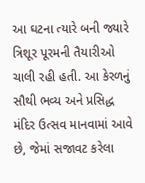આ ઘટના ત્યારે બની જ્યારે ત્રિશૂર પૂરમની તૈયારીઓ ચાલી રહી હતી. આ કેરળનું સૌથી ભવ્ય અને પ્રસિદ્ધ મંદિર ઉત્સવ માનવામાં આવે છે, જેમાં સજાવટ કરેલા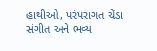હાથીઓ, પરંપરાગત ચેંડા સંગીત અને ભવ્ય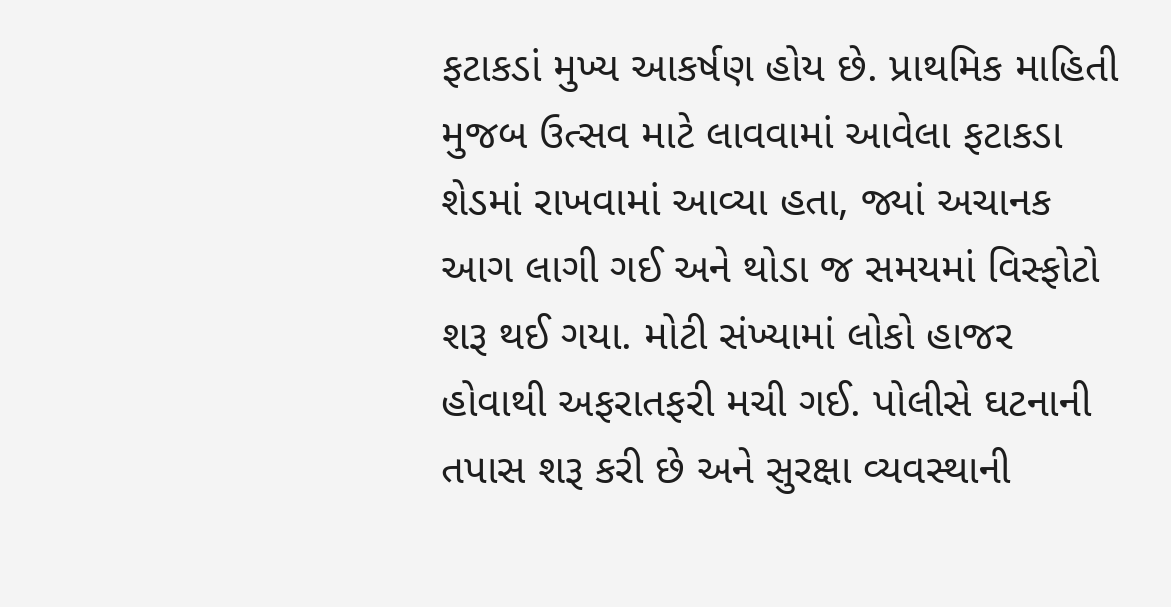ફટાકડાં મુખ્ય આકર્ષણ હોય છે. પ્રાથમિક માહિતી મુજબ ઉત્સવ માટે લાવવામાં આવેલા ફટાકડા શેડમાં રાખવામાં આવ્યા હતા, જ્યાં અચાનક આગ લાગી ગઈ અને થોડા જ સમયમાં વિસ્ફોટો શરૂ થઈ ગયા. મોટી સંખ્યામાં લોકો હાજર હોવાથી અફરાતફરી મચી ગઈ. પોલીસે ઘટનાની તપાસ શરૂ કરી છે અને સુરક્ષા વ્યવસ્થાની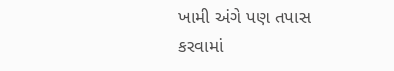ખામી અંગે પણ તપાસ કરવામાં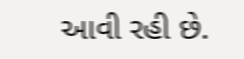આવી રહી છે.